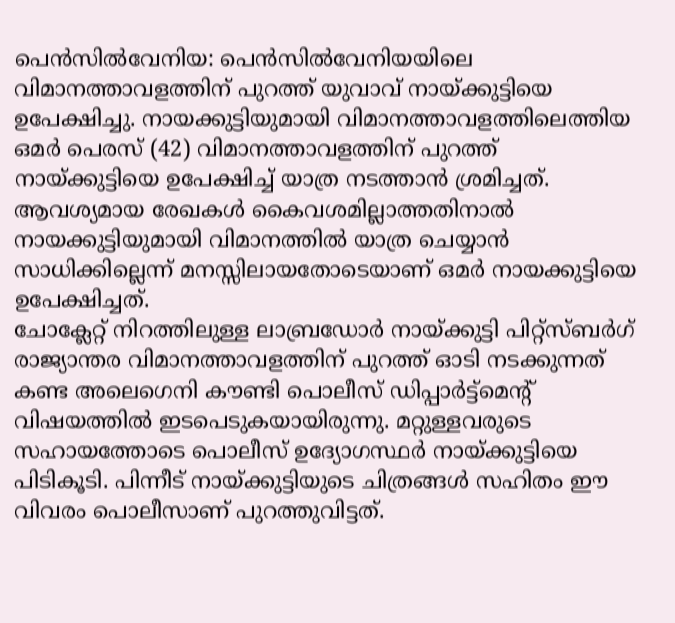പെൻസിൽവേനിയ: പെൻസിൽവേനിയയിലെ വിമാനത്താവളത്തിന് പുറത്ത് യുവാവ് നായ്ക്കുട്ടിയെ ഉപേക്ഷിച്ചു. നായക്കുട്ടിയുമായി വിമാനത്താവളത്തിലെത്തിയ ഒമർ പെരസ് (42) വിമാനത്താവളത്തിന് പുറത്ത് നായ്ക്കുട്ടിയെ ഉപേക്ഷിച്ച് യാത്ര നടത്താൻ ശ്രമിച്ചത്. ആവശ്യമായ രേഖകൾ കൈവശമില്ലാത്തതിനാൽ നായക്കുട്ടിയുമായി വിമാനത്തിൽ യാത്ര ചെയ്യാൻ സാധിക്കില്ലെന്ന് മനസ്സിലായതോടെയാണ് ഒമർ നായക്കുട്ടിയെ ഉപേക്ഷിച്ചത്.
ചോക്ലേറ്റ് നിറത്തിലുള്ള ലാബ്രഡോർ നായ്ക്കുട്ടി പിറ്റ്സ്ബർഗ് രാജ്യാന്തര വിമാനത്താവളത്തിന് പുറത്ത് ഓടി നടക്കുന്നത് കണ്ട അലെഗെനി കൗണ്ടി പൊലീസ് ഡിപ്പാർട്ട്മെന്റ് വിഷയത്തിൽ ഇടപെടുകയായിരുന്നു. മറ്റുള്ളവരുടെ സഹായത്തോടെ പൊലീസ് ഉദ്യോഗസ്ഥർ നായ്ക്കുട്ടിയെ പിടികൂടി. പിന്നീട് നായ്ക്കുട്ടിയുടെ ചിത്രങ്ങൾ സഹിതം ഈ വിവരം പൊലീസാണ് പുറത്തുവിട്ടത്.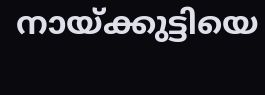നായ്ക്കുട്ടിയെ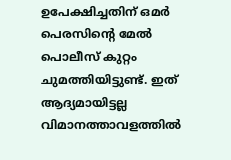ഉപേക്ഷിച്ചതിന് ഒമർ പെരസിന്റെ മേൽ പൊലീസ് കുറ്റം ചുമത്തിയിട്ടുണ്ട്. ഇത് ആദ്യമായിട്ടല്ല വിമാനത്താവളത്തിൽ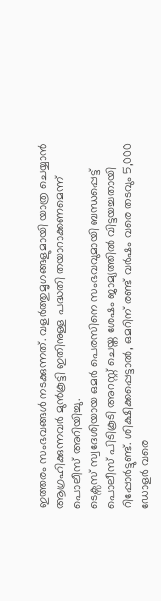ഇത്തരം സംഭവങ്ങൾ നടക്കുന്നത്. വളർത്തുമൃഗങ്ങളുമായി യാത്ര ചെയ്യാൻ ആഗ്രഹിക്കുന്നവർ മുൻകൂട്ടി ഇതിനുള്ള പദ്ധതി തയാറാക്കണമെന്ന് പൊലീസ് അറിയിച്ചു.
ടെക്സസ് സ്വദേശിയായ ഒമർ പെരസിനെ സംഭവവുമായി ബന്ധപ്പെട്ട് പൊലീസ് പിടികൂടി അറസ്റ്റ് ചെയ്ത ശേഷം ജാമ്യത്തിൽ വിട്ടയച്ചതായി റിപ്പോർട്ടുണ്ട്. ശിക്ഷിക്കപ്പെട്ടാൽ, ഒമറിന് രണ്ട് വർഷം വരെ തടവും 5,000 ഡോളർ വരെ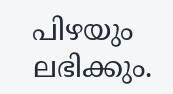പിഴയും ലഭിക്കും.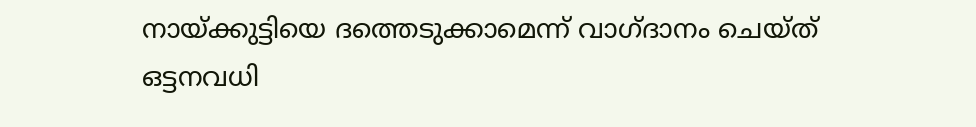നായ്ക്കുട്ടിയെ ദത്തെടുക്കാമെന്ന് വാഗ്ദാനം ചെയ്ത് ഒട്ടനവധി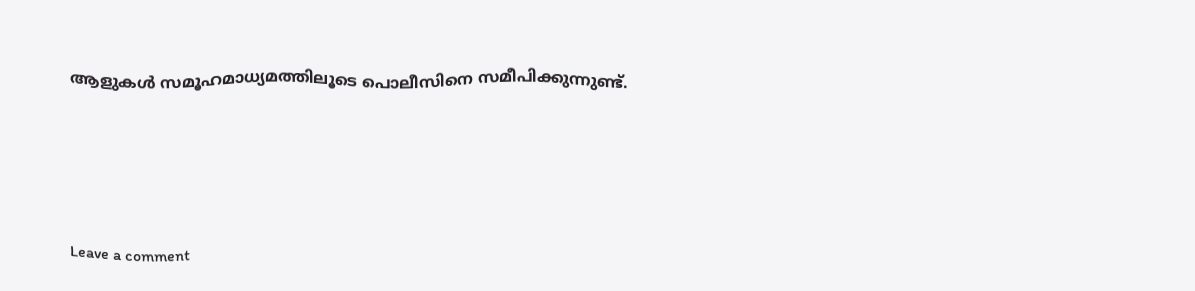ആളുകൾ സമൂഹമാധ്യമത്തിലൂടെ പൊലീസിനെ സമീപിക്കുന്നുണ്ട്.






Leave a comment